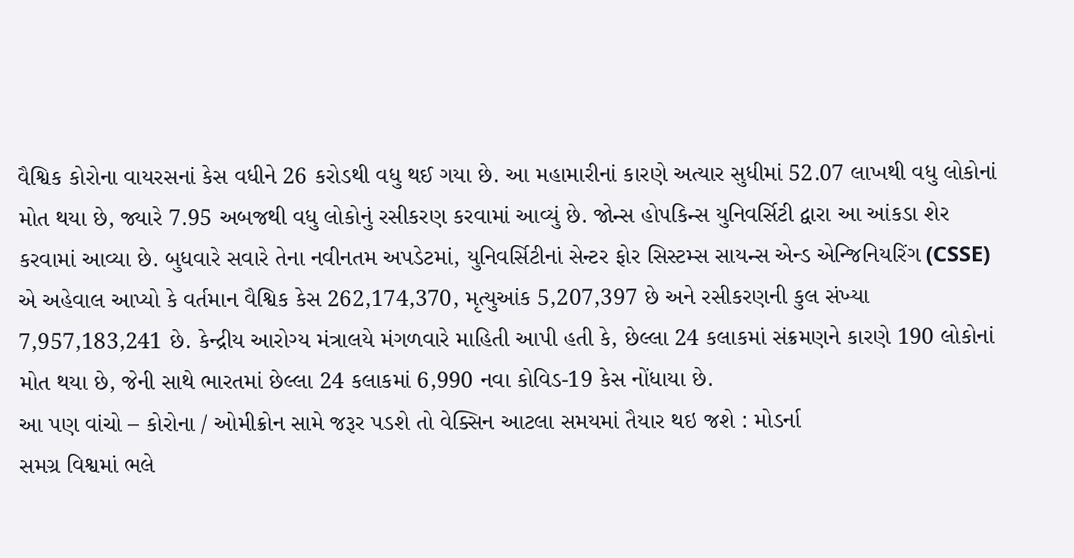વૈશ્વિક કોરોના વાયરસનાં કેસ વધીને 26 કરોડથી વધુ થઈ ગયા છે. આ મહામારીનાં કારણે અત્યાર સુધીમાં 52.07 લાખથી વધુ લોકોનાં મોત થયા છે, જ્યારે 7.95 અબજથી વધુ લોકોનું રસીકરણ કરવામાં આવ્યું છે. જોન્સ હોપકિન્સ યુનિવર્સિટી દ્વારા આ આંકડા શેર કરવામાં આવ્યા છે. બુધવારે સવારે તેના નવીનતમ અપડેટમાં, યુનિવર્સિટીનાં સેન્ટર ફોર સિસ્ટમ્સ સાયન્સ એન્ડ એન્જિનિયરિંગ (CSSE) એ અહેવાલ આપ્યો કે વર્તમાન વૈશ્વિક કેસ 262,174,370, મૃત્યુઆંક 5,207,397 છે અને રસીકરણની કુલ સંખ્યા 7,957,183,241 છે. કેન્દ્રીય આરોગ્ય મંત્રાલયે મંગળવારે માહિતી આપી હતી કે, છેલ્લા 24 કલાકમાં સંક્રમણને કારણે 190 લોકોનાં મોત થયા છે, જેની સાથે ભારતમાં છેલ્લા 24 કલાકમાં 6,990 નવા કોવિડ-19 કેસ નોંધાયા છે.
આ પણ વાંચો – કોરોના / ઓમીક્રોન સામે જરૂર પડશે તો વેક્સિન આટલા સમયમાં તૈયાર થઇ જશે : મોડર્ના
સમગ્ર વિશ્વમાં ભલે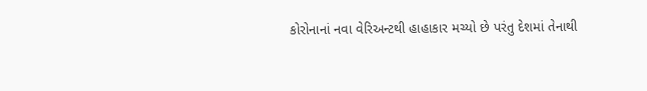કોરોનાનાં નવા વેરિઅન્ટથી હાહાકાર મચ્યો છે પરંતુ દેશમાં તેનાથી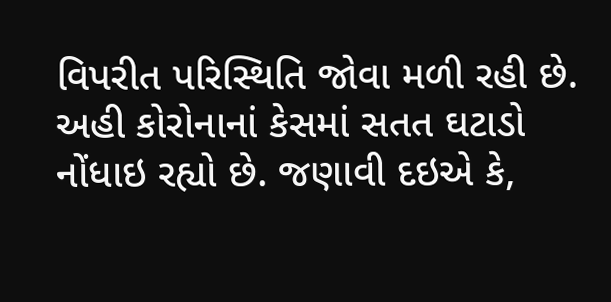વિપરીત પરિસ્થિતિ જોવા મળી રહી છે. અહી કોરોનાનાં કેસમાં સતત ઘટાડો નોંધાઇ રહ્યો છે. જણાવી દઇએ કે,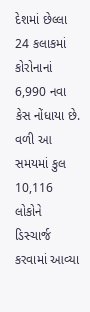દેશમાં છેલ્લા 24 કલાકમાં કોરોનાનાં 6,990 નવા કેસ નોંધાયા છે. વળી આ સમયમાં કુલ 10,116 લોકોને ડિસ્ચાર્જ કરવામાં આવ્યા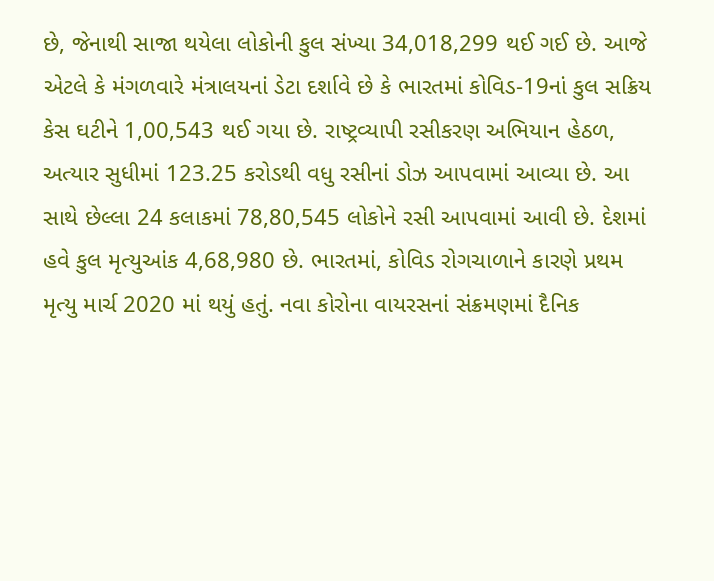છે, જેનાથી સાજા થયેલા લોકોની કુલ સંખ્યા 34,018,299 થઈ ગઈ છે. આજે એટલે કે મંગળવારે મંત્રાલયનાં ડેટા દર્શાવે છે કે ભારતમાં કોવિડ-19નાં કુલ સક્રિય કેસ ઘટીને 1,00,543 થઈ ગયા છે. રાષ્ટ્રવ્યાપી રસીકરણ અભિયાન હેઠળ, અત્યાર સુધીમાં 123.25 કરોડથી વધુ રસીનાં ડોઝ આપવામાં આવ્યા છે. આ સાથે છેલ્લા 24 કલાકમાં 78,80,545 લોકોને રસી આપવામાં આવી છે. દેશમાં હવે કુલ મૃત્યુઆંક 4,68,980 છે. ભારતમાં, કોવિડ રોગચાળાને કારણે પ્રથમ મૃત્યુ માર્ચ 2020 માં થયું હતું. નવા કોરોના વાયરસનાં સંક્રમણમાં દૈનિક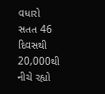વધારો સતત 46 દિવસથી 20,000થી નીચે રહ્યો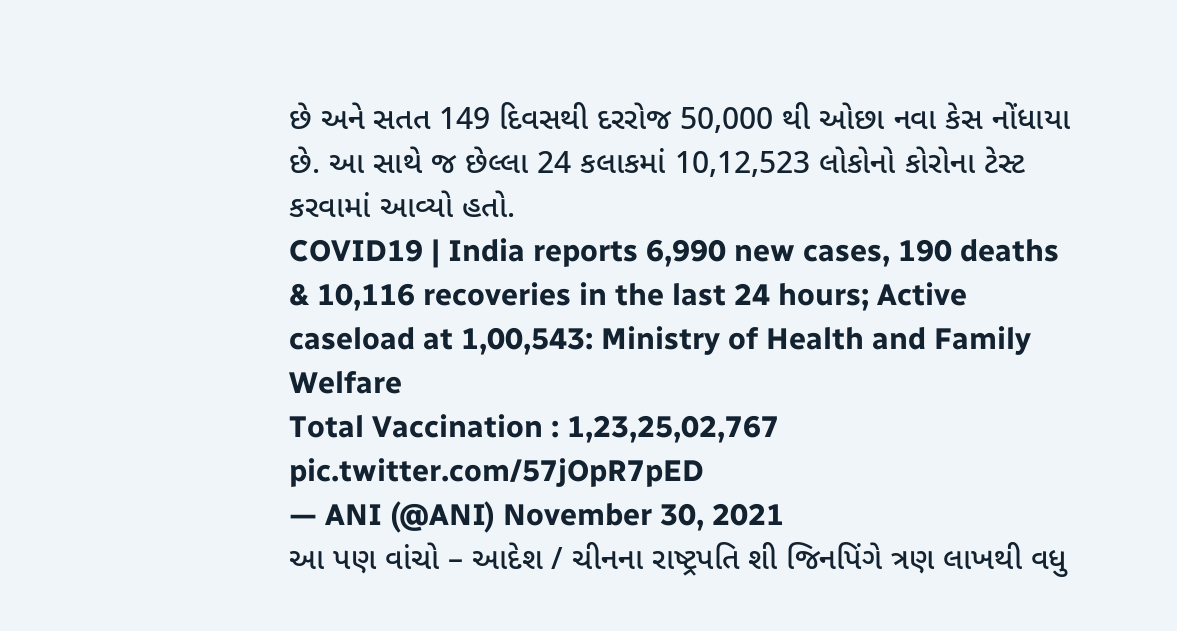છે અને સતત 149 દિવસથી દરરોજ 50,000 થી ઓછા નવા કેસ નોંધાયા છે. આ સાથે જ છેલ્લા 24 કલાકમાં 10,12,523 લોકોનો કોરોના ટેસ્ટ કરવામાં આવ્યો હતો.
COVID19 | India reports 6,990 new cases, 190 deaths & 10,116 recoveries in the last 24 hours; Active caseload at 1,00,543: Ministry of Health and Family Welfare
Total Vaccination : 1,23,25,02,767 pic.twitter.com/57jOpR7pED
— ANI (@ANI) November 30, 2021
આ પણ વાંચો – આદેશ / ચીનના રાષ્ટ્રપતિ શી જિનપિંગે ત્રણ લાખથી વધુ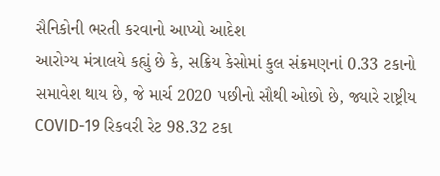સૈનિકોની ભરતી કરવાનો આપ્યો આદેશ
આરોગ્ય મંત્રાલયે કહ્યું છે કે, સક્રિય કેસોમાં કુલ સંક્રમણનાં 0.33 ટકાનો સમાવેશ થાય છે, જે માર્ચ 2020 પછીનો સૌથી ઓછો છે, જ્યારે રાષ્ટ્રીય COVID-19 રિકવરી રેટ 98.32 ટકા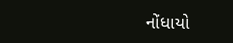નોંધાયો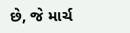છે, જે માર્ચ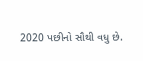2020 પછીનો સૌથી વધુ છે.